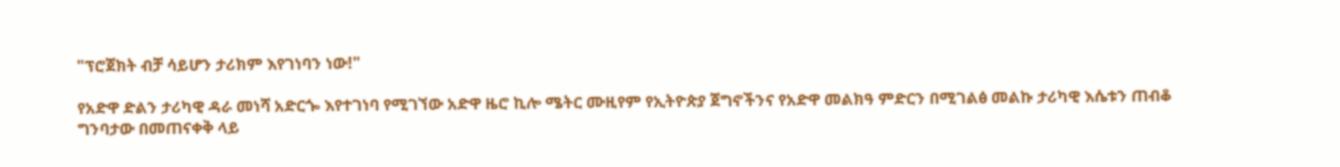"ፕሮጀክት ብቻ ሳይሆን ታሪክም እየገነባን ነው!"

የአድዋ ድልን ታሪካዊ ዳራ መነሻ አድርጐ እየተገነባ የሚገኘው አድዋ ዜሮ ኪሎ ሜትር ሙዚየም የኢትዮጵያ ጀግኖችንና የአድዋ መልክዓ ምድርን በሚገልፅ መልኩ ታሪካዊ እሴቱን ጠብቆ ግንባታው በመጠናቀቅ ላይ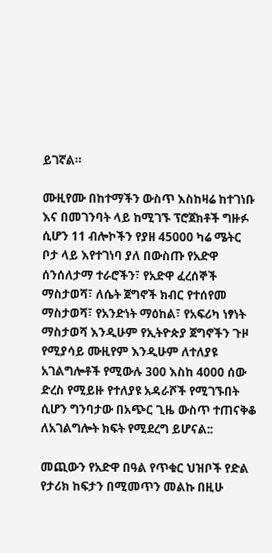ይገኛል።

ሙዚየሙ በከተማችን ውስጥ እስከዛሬ ከተገነቡ እና በመገንባት ላይ ከሚገኙ ፕሮጀክቶች ግዙፉ ሲሆን 11 ብሎኮችን የያዘ 45000 ካሬ ሜትር ቦታ ላይ እየተገነባ ያለ በውስጡ የአድዋ ሰንሰለታማ ተራሮችን፣ የአድዋ ፈረሰኞች ማስታወሻ፣ ለሴት ጀግኖች ክብር የተሰየመ ማስታወሻ፣ የአንድነት ማዕከል፣ የአፍሪካ ነፃነት ማስታወሻ እንዲሁም የኢትዮጵያ ጀግኖችን ጉዞ የሚያሳይ ሙዚየም እንዲሁም ለተለያዩ አገልግሎቶች የሚውሉ 300 እስከ 4000 ሰው ድረስ የሚይዙ የተለያዩ አዳራሾች የሚገኙበት ሲሆን ግንባታው በአጭር ጊዜ ውስጥ ተጠናቅቆ ለአገልግሎት ክፍት የሚደረግ ይሆናል::

መጪውን የአድዋ በዓል የጥቁር ህዝቦች የድል የታሪክ ከፍታን በሚመጥን መልኩ በዚሁ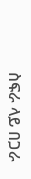ስፍራ ላይ በጋራ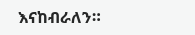እናከብራለን።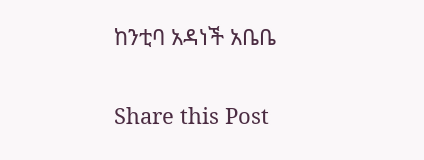ከንቲባ አዳነች አቤቤ

Share this Post